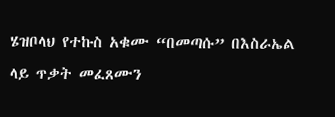ሄዝቦላህ የተኩስ አቁሙ “በመጣሱ” በእስራኤል ላይ ጥቃት መፈጸሙን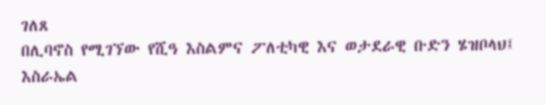ገለጸ
በሊባኖስ የሚገኘው የሺዓ እስልምና ፖለቲካዊ እና ወታደራዊ ቡድን ሄዝቦላህ፤ እስራኤል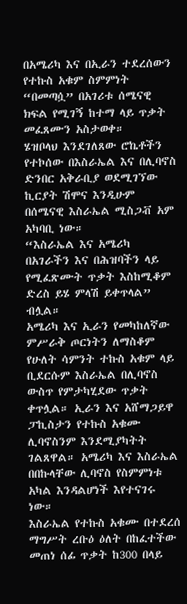በአሜሪካ እና በኢራን ተደረሰውን የተኩስ አቁም ስምምነት “በመጣሷ” በአገሪቱ ሰሜናዊ ክፍል የሚገኝ ከተማ ላይ ጥቃት መፈጸሙን አስታወቀ።
ሄዝቦላህ እንደገለጸው ሮኬቶችን የተኮሰው በእስራኤል እና በሊባኖስ ድንበር አቅራቢያ ወደሚገኘው ኪርያት ሽሞና እንዲሁም በሰሜናዊ እስራኤል ሚስጋቭ አም አካባቢ ነው።
“እስራኤል እና አሜሪካ በአገራችን እና በሕዝባችን ላይ የሚፈጽሙት ጥቃት እስከሚቆም ድረስ ይሄ ምላሽ ይቀጥላል” ብሏል።
አሜሪካ እና ኢራን የመካከለኛው ምሥራቅ ጦርነትን ለማስቆም የሁለት ሳምንት ተኩስ አቁም ላይ ቢደርሱም እስራኤል በሊባኖስ ውስጥ የምታካሂደው ጥቃት ቀጥሏል። ኢራን እና አሸማጋይዋ ፓኪስታን የተኩስ አቁሙ ሊባኖስንም እንደሚያካትት ገልጸዋል። አሜሪካ እና እስራኤል በበኩላቸው ሊባኖስ የስምምነቱ አካል እንዳልሆነች እየተናገሩ ነው።
እስራኤል የተኩስ አቁሙ በተደረሰ ማግሥት ረቡዕ ዕለት በከፈተችው መጠነ ሰፊ ጥቃት ከ300 በላይ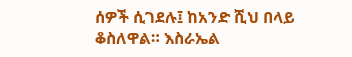ሰዎች ሲገደሉ፤ ከአንድ ሺህ በላይ ቆስለዋል። እስራኤል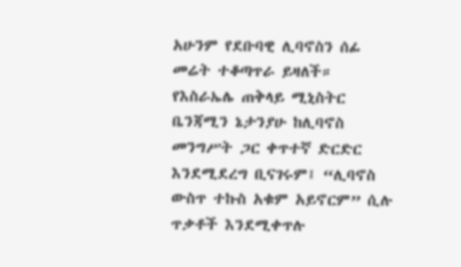አሁንም የደቡባዊ ሊባኖስን ሰፊ መሬት ተቆጣጥራ ይዛለች።
የእስራኤሌ ጠቅላይ ሚኒስትር ቤንጃሚን ኔታንያሁ ከሊባኖስ መንግሥት ጋር ቀጥተኛ ድርድር እንደሚደረግ ቢናገሩም፤ “ሊባኖስ ውስጥ ተኩስ አቁም አይኖርም” ሲሉ ጥቃቶች እንደሚቀጥሉ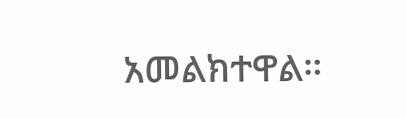አመልክተዋል።